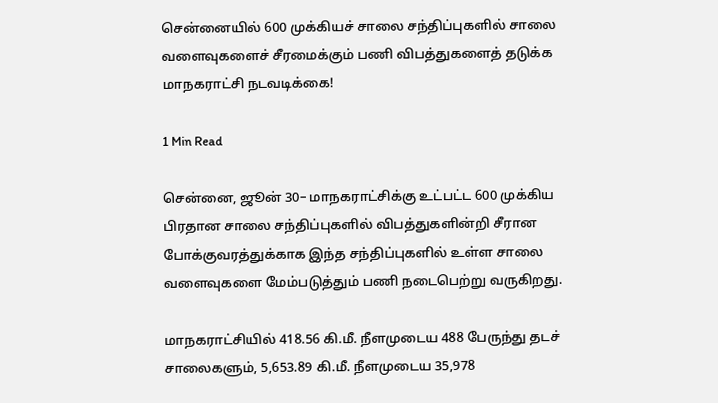சென்னையில் 600 முக்கியச் சாலை சந்திப்புகளில் சாலை வளைவுகளைச் சீரமைக்கும் பணி விபத்துகளைத் தடுக்க மாநகராட்சி நடவடிக்கை!

1 Min Read

சென்னை, ஜூன் 30– மாநகராட்சிக்கு உட்பட்ட 600 முக்கிய பிரதான சாலை சந்திப்புகளில் விபத்துகளின்றி சீரான போக்குவரத்துக்காக இந்த சந்திப்புகளில் உள்ள சாலை வளைவுகளை மேம்படுத்தும் பணி நடைபெற்று வருகிறது.

மாநகராட்சியில் 418.56 கி.மீ. நீளமுடைய 488 பேருந்து தடச் சாலைகளும், 5,653.89 கி.மீ. நீளமுடைய 35,978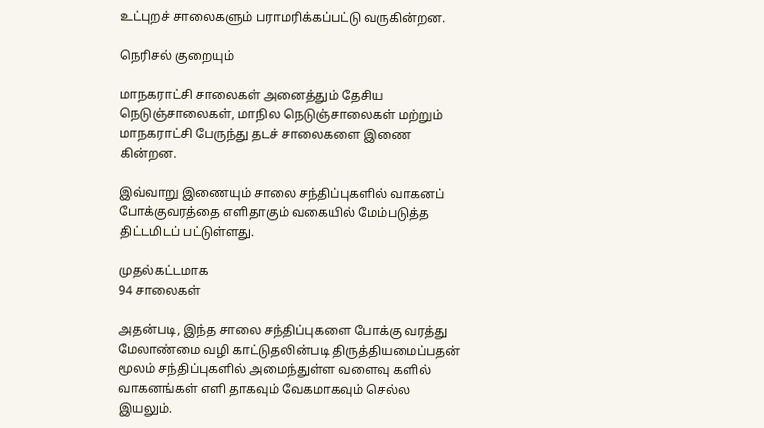உட்புறச் சாலைகளும் பராமரிக்கப்பட்டு வருகின்றன.

நெரிசல் குறையும்

மாநகராட்சி சாலைகள் அனைத்தும் தேசிய நெடுஞ்சாலைகள், மாநில நெடுஞ்சாலைகள் மற்றும் மாநகராட்சி பேருந்து தடச் சாலைகளை இணை கின்றன.

இவ்வாறு இணையும் சாலை சந்திப்புகளில் வாகனப் போக்குவரத்தை எளிதாகும் வகையில் மேம்படுத்த திட்டமிடப் பட்டுள்ளது.

முதல்கட்டமாக
94 சாலைகள்

அதன்படி, இந்த சாலை சந்திப்புகளை போக்கு வரத்து மேலாண்மை வழி காட்டுதலின்படி திருத்தியமைப்பதன் மூலம் சந்திப்புகளில் அமைந்துள்ள வளைவு களில் வாகனங்கள் எளி தாகவும் வேகமாகவும் செல்ல இயலும்.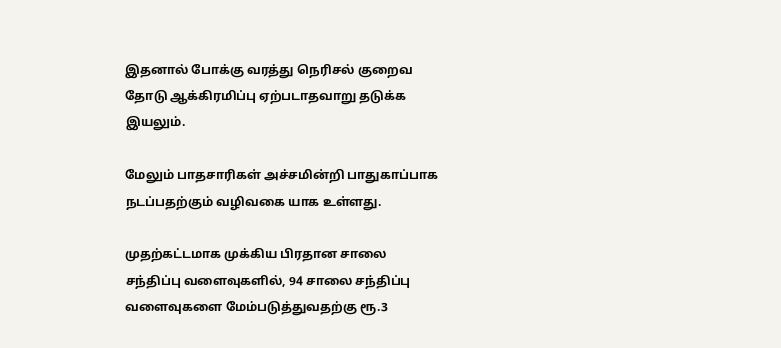இதனால் போக்கு வரத்து நெரிசல் குறைவ தோடு ஆக்கிரமிப்பு ஏற்படாதவாறு தடுக்க இயலும்.

மேலும் பாதசாரிகள் அச்சமின்றி பாதுகாப்பாக நடப்பதற்கும் வழிவகை யாக உள்ளது.

முதற்கட்டமாக முக்கிய பிரதான சாலை சந்திப்பு வளைவுகளில், 94 சாலை சந்திப்பு வளைவுகளை மேம்படுத்துவதற்கு ரூ.3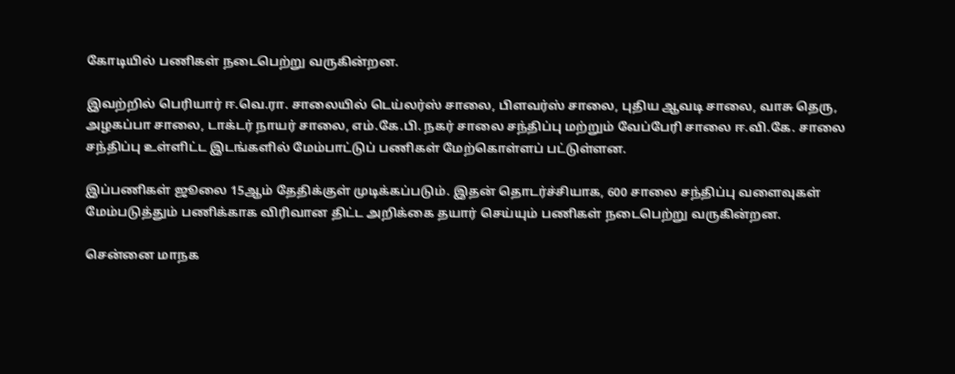கோடியில் பணிகள் நடைபெற்று வருகின்றன.

இவற்றில் பெரியார் ஈ.வெ.ரா. சாலையில் டெய்லர்ஸ் சாலை, பிளவர்ஸ் சாலை, புதிய ஆவடி சாலை, வாசு தெரு, அழகப்பா சாலை, டாக்டர் நாயர் சாலை, எம்.கே.பி. நகர் சாலை சந்திப்பு மற்றும் வேப்பேரி சாலை ஈ.வி.கே. சாலை சந்திப்பு உள்ளிட்ட இடங்களில் மேம்பாட்டுப் பணிகள் மேற்கொள்ளப் பட்டுள்ளன.

இப்பணிகள் ஜூலை 15ஆம் தேதிக்குள் முடிக்கப்படும். இதன் தொடர்ச்சியாக, 600 சாலை சந்திப்பு வளைவுகள் மேம்படுத்தும் பணிக்காக விரிவான திட்ட அறிக்கை தயார் செய்யும் பணிகள் நடைபெற்று வருகின்றன.

சென்னை மாநக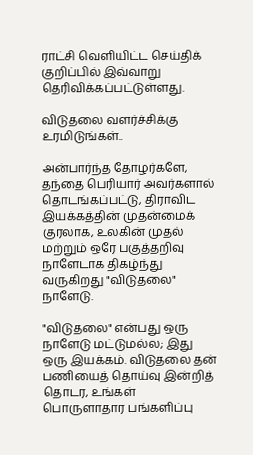ராட்சி வெளியிட்ட செய்திக் குறிப்பில் இவ்வாறு தெரிவிக்கப்பட்டுள்ளது.

விடுதலை வளர்ச்சிக்கு உரமிடுங்கள்..

அன்பார்ந்த தோழர்களே, தந்தை பெரியார் அவர்களால் தொடங்கப்பட்டு, திராவிட இயக்கத்தின் முதன்மைக் குரலாக, உலகின் முதல் மற்றும் ஒரே பகுத்தறிவு நாளேடாக திகழ்ந்து வருகிறது "விடுதலை" நாளேடு.

"விடுதலை" என்பது ஒரு நாளேடு மட்டுமல்ல; இது ஒரு இயக்கம். விடுதலை தன் பணியைத் தொய்வு இன்றித் தொடர, உங்கள் பொருளாதார பங்களிப்பு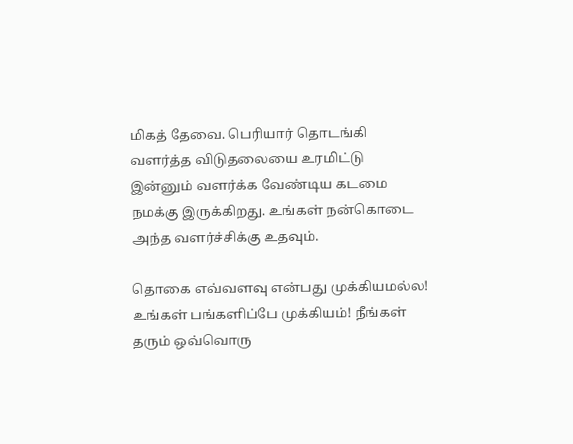மிகத் தேவை. பெரியார் தொடங்கி வளர்த்த விடுதலையை உரமிட்டு இன்னும் வளர்க்க வேண்டிய கடமை நமக்கு இருக்கிறது. உங்கள் நன்கொடை அந்த வளர்ச்சிக்கு உதவும்.

தொகை எவ்வளவு என்பது முக்கியமல்ல! உங்கள் பங்களிப்பே முக்கியம்! நீங்கள் தரும் ஒவ்வொரு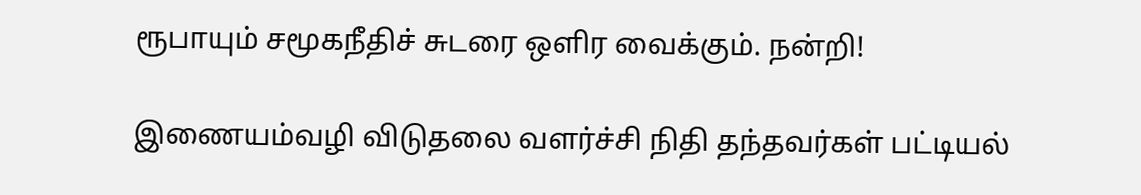ரூபாயும் சமூகநீதிச் சுடரை ஒளிர வைக்கும். நன்றி!

இணையம்வழி விடுதலை வளர்ச்சி நிதி தந்தவர்கள் பட்டியல்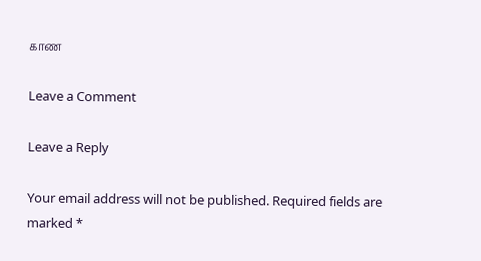காண

Leave a Comment

Leave a Reply

Your email address will not be published. Required fields are marked *